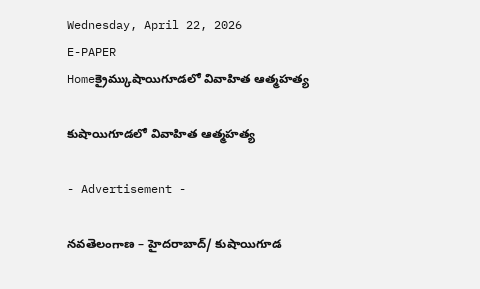Wednesday, April 22, 2026
E-PAPER
Homeక్రైమ్కుషాయిగూడలో వివాహిత ఆత్మహత్య

కుషాయిగూడలో వివాహిత ఆత్మహత్య

- Advertisement -

నవతెలంగాణ – హైదరాబాద్/ కుషాయిగూడ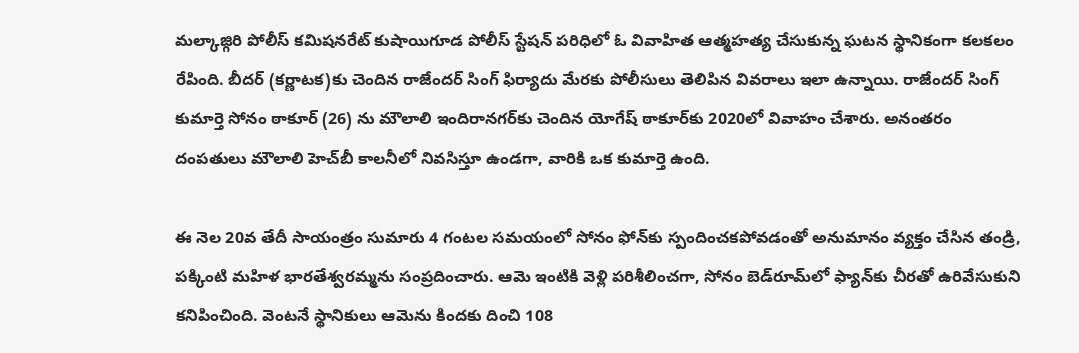మల్కాజ్గిరి పోలీస్ కమిషనరేట్ కుషాయిగూడ పోలీస్ స్టేషన్ పరిధిలో ఓ వివాహిత ఆత్మహత్య చేసుకున్న ఘటన స్థానికంగా కలకలం రేపింది. బీదర్ (కర్ణాటక)కు చెందిన రాజేందర్ సింగ్ ఫిర్యాదు మేరకు పోలీసులు తెలిపిన వివరాలు ఇలా ఉన్నాయి. రాజేందర్ సింగ్ కుమార్తె సోనం ఠాకూర్ (26) ను మౌలాలి ఇందిరానగర్‌కు చెందిన యోగేష్ ఠాకూర్‌కు 2020లో వివాహం చేశారు. అనంతరం దంపతులు మౌలాలి హెచ్‌బీ కాలనీలో నివసిస్తూ ఉండగా, వారికి ఒక కుమార్తె ఉంది.

ఈ నెల 20వ తేదీ సాయంత్రం సుమారు 4 గంటల సమయంలో సోనం ఫోన్‌కు స్పందించకపోవడంతో అనుమానం వ్యక్తం చేసిన తండ్రి, పక్కింటి మహిళ భారతేశ్వరమ్మను సంప్రదించారు. ఆమె ఇంటికి వెళ్లి పరిశీలించగా, సోనం బెడ్‌రూమ్‌లో ఫ్యాన్‌కు చీరతో ఉరివేసుకుని కనిపించింది. వెంటనే స్థానికులు ఆమెను కిందకు దించి 108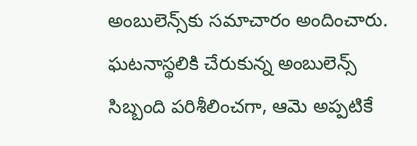అంబులెన్స్‌కు సమాచారం అందించారు. ఘటనాస్థలికి చేరుకున్న అంబులెన్స్ సిబ్బంది పరిశీలించగా, ఆమె అప్పటికే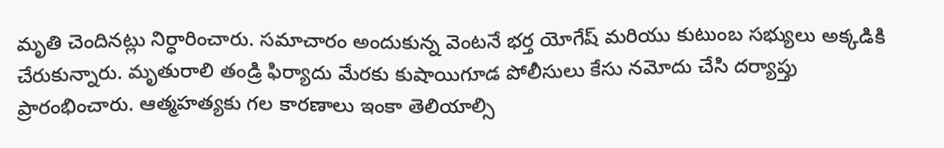మృతి చెందినట్లు నిర్ధారించారు. సమాచారం అందుకున్న వెంటనే భర్త యోగేష్ మరియు కుటుంబ సభ్యులు అక్కడికి చేరుకున్నారు. మృతురాలి తండ్రి ఫిర్యాదు మేరకు కుషాయిగూడ పోలీసులు కేసు నమోదు చేసి దర్యాప్తు ప్రారంభించారు. ఆత్మహత్యకు గల కారణాలు ఇంకా తెలియాల్సి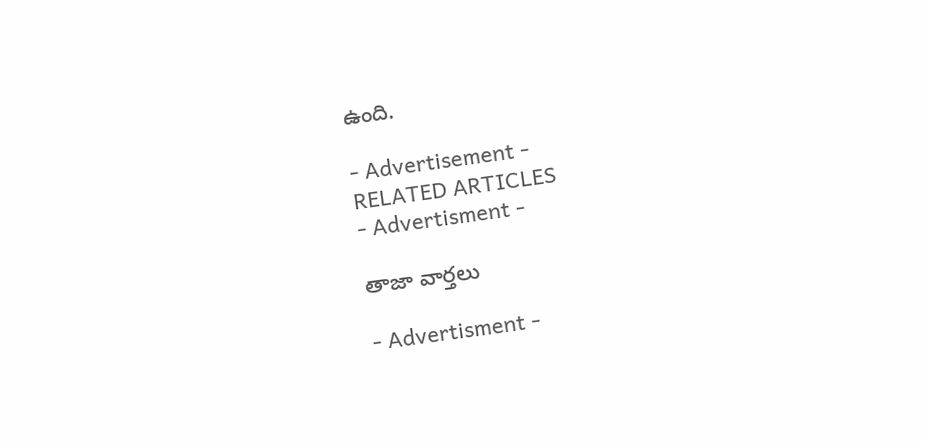ఉంది.

- Advertisement -
RELATED ARTICLES
- Advertisment -

తాజా వార్తలు

- Advertisment -